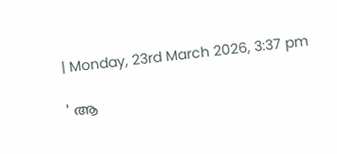| Monday, 23rd March 2026, 3:37 pm

' ആ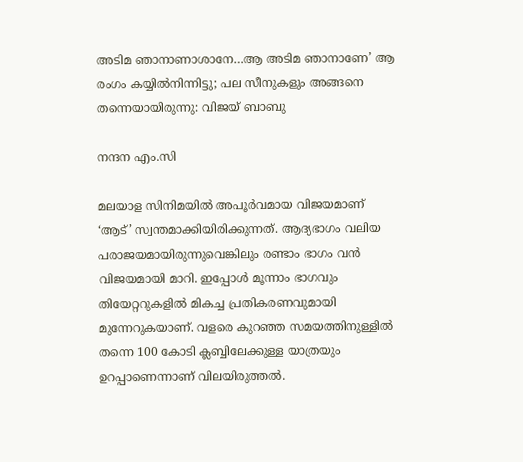അടിമ ഞാനാണാശാനേ…ആ അടിമ ഞാനാണേ’ ആ രംഗം കയ്യിൽനിന്നിട്ടു; പല സീനുകളും അങ്ങനെ തന്നെയായിരുന്നു: വിജയ് ബാബു

നന്ദന എം.സി

മലയാള സിനിമയിൽ അപൂർവമായ വിജയമാണ് ‘ആട്’ സ്വന്തമാക്കിയിരിക്കുന്നത്. ആദ്യഭാഗം വലിയ പരാജയമായിരുന്നുവെങ്കിലും രണ്ടാം ഭാഗം വൻ വിജയമായി മാറി. ഇപ്പോൾ മൂന്നാം ഭാഗവും തിയേറ്ററുകളിൽ മികച്ച പ്രതികരണവുമായി മുന്നേറുകയാണ്. വളരെ കുറഞ്ഞ സമയത്തിനുള്ളിൽ തന്നെ 100 കോടി ക്ലബ്ബിലേക്കുള്ള യാത്രയും ഉറപ്പാണെന്നാണ് വിലയിരുത്തൽ.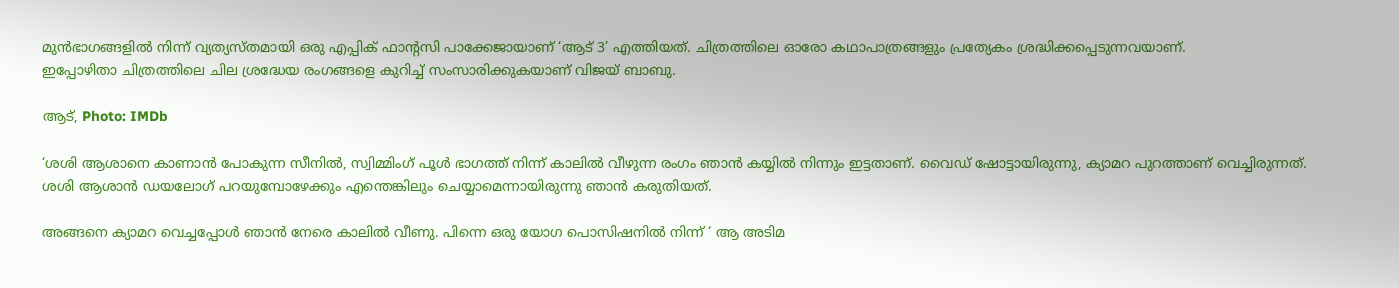മുൻഭാഗങ്ങളിൽ നിന്ന് വ്യത്യസ്തമായി ഒരു എപ്പിക് ഫാന്റസി പാക്കേജായാണ് ‘ആട് 3’ എത്തിയത്. ചിത്രത്തിലെ ഓരോ കഥാപാത്രങ്ങളും പ്രത്യേകം ശ്രദ്ധിക്കപ്പെടുന്നവയാണ്.
ഇപ്പോഴിതാ ചിത്രത്തിലെ ചില ശ്രദ്ധേയ രംഗങ്ങളെ കുറിച്ച് സംസാരിക്കുകയാണ് വിജയ് ബാബു.

ആട്, Photo: IMDb

‘ശശി ആശാനെ കാണാൻ പോകുന്ന സീനിൽ, സ്വിമ്മിംഗ് പൂൾ ഭാഗത്ത് നിന്ന് കാലിൽ വീഴുന്ന രംഗം ഞാൻ കയ്യിൽ നിന്നും ഇട്ടതാണ്. വൈഡ് ഷോട്ടായിരുന്നു, ക്യാമറ പുറത്താണ് വെച്ചിരുന്നത്. ശശി ആശാൻ ഡയലോഗ് പറയുമ്പോഴേക്കും എന്തെങ്കിലും ചെയ്യാമെന്നായിരുന്നു ഞാൻ കരുതിയത്.

അങ്ങനെ ക്യാമറ വെച്ചപ്പോൾ ഞാൻ നേരെ കാലിൽ വീണു. പിന്നെ ഒരു യോഗ പൊസിഷനിൽ നിന്ന് ‘ ആ അടിമ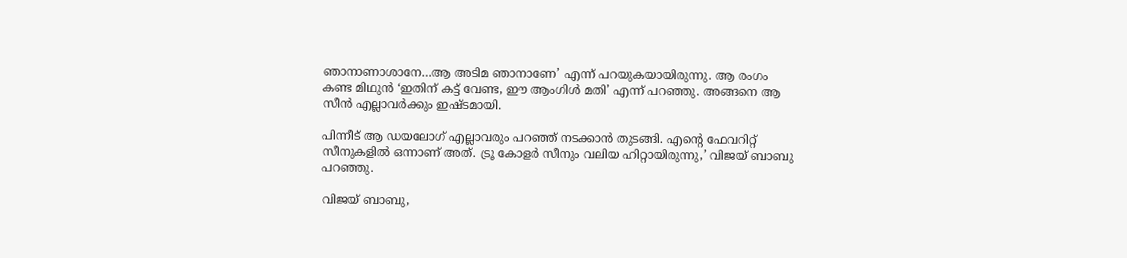ഞാനാണാശാനേ…ആ അടിമ ഞാനാണേ’ എന്ന് പറയുകയായിരുന്നു. ആ രംഗം കണ്ട മിഥുൻ ‘ഇതിന് കട്ട് വേണ്ട, ഈ ആംഗിൾ മതി’ എന്ന് പറഞ്ഞു. അങ്ങനെ ആ സീൻ എല്ലാവർക്കും ഇഷ്ടമായി.

പിന്നീട് ആ ഡയലോഗ് എല്ലാവരും പറഞ്ഞ് നടക്കാൻ തുടങ്ങി. എന്റെ ഫേവറിറ്റ് സീനുകളിൽ ഒന്നാണ് അത്. ട്രൂ കോളർ സീനും വലിയ ഹിറ്റായിരുന്നു,’ വിജയ് ബാബു പറഞ്ഞു.

വിജയ് ബാബു,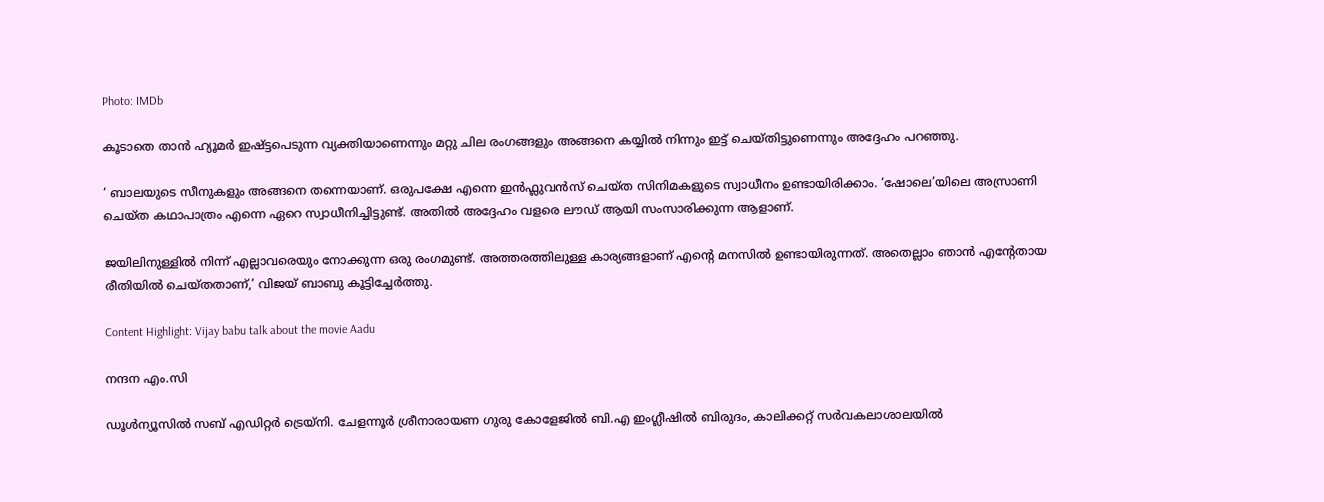Photo: IMDb

കൂടാതെ താൻ ഹ്യൂമർ ഇഷ്ട്ടപെടുന്ന വ്യക്തിയാണെന്നും മറ്റു ചില രംഗങ്ങളും അങ്ങനെ കയ്യിൽ നിന്നും ഇട്ട് ചെയ്തിട്ടുണെന്നും അദ്ദേഹം പറഞ്ഞു.

‘ ബാലയുടെ സീനുകളും അങ്ങനെ തന്നെയാണ്. ഒരുപക്ഷേ എന്നെ ഇൻഫ്ലുവൻസ് ചെയ്ത സിനിമകളുടെ സ്വാധീനം ഉണ്ടായിരിക്കാം. ‘ഷോലെ’യിലെ അസ്രാണി ചെയ്ത കഥാപാത്രം എന്നെ ഏറെ സ്വാധീനിച്ചിട്ടുണ്ട്. അതിൽ അദ്ദേഹം വളരെ ലൗഡ്‌ ആയി സംസാരിക്കുന്ന ആളാണ്.

ജയിലിനുള്ളിൽ നിന്ന് എല്ലാവരെയും നോക്കുന്ന ഒരു രംഗമുണ്ട്. അത്തരത്തിലുള്ള കാര്യങ്ങളാണ് എന്റെ മനസിൽ ഉണ്ടായിരുന്നത്. അതെല്ലാം ഞാൻ എന്റേതായ രീതിയിൽ ചെയ്തതാണ്,’ വിജയ് ബാബു കൂട്ടിച്ചേർത്തു.

Content Highlight: Vijay babu talk about the movie Aadu

നന്ദന എം.സി

ഡൂള്‍ന്യൂസില്‍ സബ് എഡിറ്റര്‍ ട്രെയ്‌നി. ചേളന്നൂര്‍ ശ്രീനാരായണ ഗുരു കോളേജില്‍ ബി.എ ഇംഗ്ലീഷില്‍ ബിരുദം, കാലിക്കറ്റ് സര്‍വകലാശാലയില്‍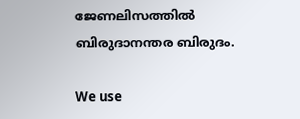ജേണലിസത്തില്‍ ബിരുദാനന്തര ബിരുദം.

We use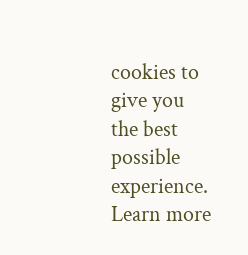cookies to give you the best possible experience. Learn more